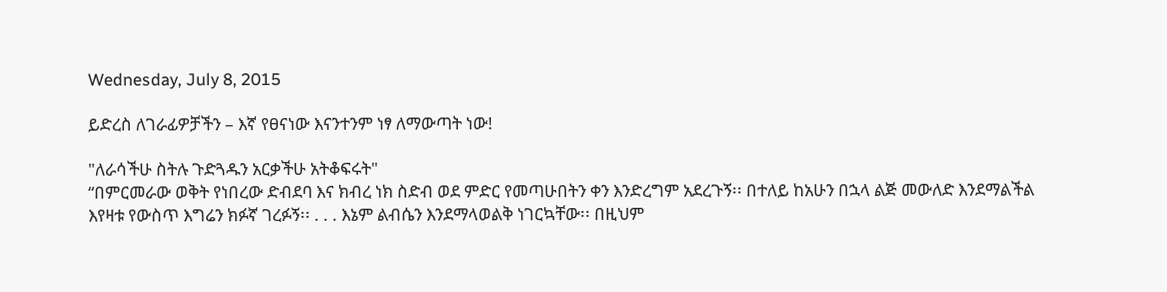Wednesday, July 8, 2015

ይድረስ ለገራፊዎቻችን – እኛ የፀናነው እናንተንም ነፃ ለማውጣት ነው!

"ለራሳችሁ ስትሉ ጉድጓዱን አርቃችሁ አትቆፍሩት"
“በምርመራው ወቅት የነበረው ድብደባ እና ክብረ ነክ ስድብ ወደ ምድር የመጣሁበትን ቀን እንድረግም አደረጉኝ፡፡ በተለይ ከአሁን በኋላ ልጅ መውለድ እንደማልችል እየዛቱ የውስጥ እግሬን ክፉኛ ገረፉኝ፡፡ . . . እኔም ልብሴን እንደማላወልቅ ነገርኳቸው፡፡ በዚህም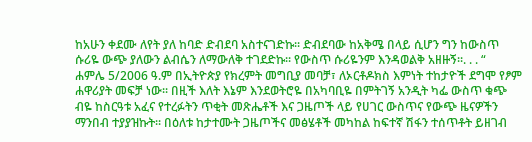ከአሁን ቀደሙ ለየት ያለ ከባድ ድብደባ አስተናገድኩ፡፡ ድብደባው ከአቅሜ በላይ ሲሆን ግን ከውስጥ ሱሪዬ ውጭ ያለውን ልብሴን ለማውለቅ ተገደድኩ፡፡ የውስጥ ሱሪዬንም እንዳወልቅ አዘዙኝ፡፡. . . “
ሐምሌ 5/2006 ዓ.ም በኢትዮጵያ የክረምት መግቢያ መባቻ፣ ለኦርቶዶክስ እምነት ተከታዮች ደግሞ የፆም ሐዋሪያት መፍቻ ነው፡፡ በዚች እለት እኔም እንደወትሮዬ በአካባቢዬ በምትገኝ አንዲት ካፌ ውስጥ ቁጭ ብዬ ከስርዓቱ አፈና የተረፉትን ጥቂት መጽሔቶች እና ጋዜጦች ላይ የሀገር ውስጥና የውጭ ዜናዎችን ማንበብ ተያያዝኩት፡፡ በዕለቱ ከታተሙት ጋዜጦችና መፅሄቶች መካከል ከፍተኛ ሽፋን ተሰጥቶት ይዘገብ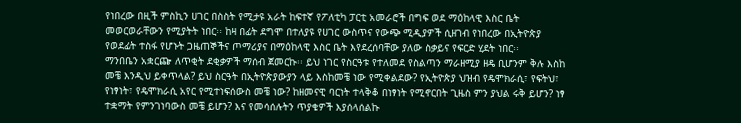የነበረው በዚች ምስኪን ሀገር በስስት የሚታዩ አራት ከፍተኛ የፖለቲካ ፓርቲ አመራሮች በግፍ ወደ ማዕከላዊ እስር ቤት መወርወራቸውን የሚያትት ነበር፡፡ ከዛ በፊት ደግሞ በተለያዩ የሀገር ውስጥና የውጭ ሚዲያዎች ሲዘገብ የነበረው በኢትዮጵያ የወደፊት ተስፋ የሆኑት ጋዜጠኞችና ጦማሪያና በማዕከላዊ እስር ቤት እየደረሰባቸው ያለው ስቃይና የፍርድ ሂደት ነበር፡፡
ማንበቤን አቋርጬ ለጥቂት ደቂቃዎች ማሰብ ጀመርኩ፡፡ ይህ ነገር የስርዓቱ የተለመደ የስልጣን ማራዘሚያ ዘዴ ቢሆንም ቅሉ እስከ መቼ እንዲህ ይቀጥላል? ይህ ስርዓት በኢትዮጵያውያን ላይ እስከመቼ ነው የሚቀልደው? የኢትዮጵያ ህዝብ የዴሞክራሲ፣ የፍትህ፣ የነፃነት፣ የዴሞክራሲ አየር የሚተነፍሰውስ መቼ ነው? ከዘመናዊ ባርነት ተላቅቆ በነፃነት የሚኖርበት ጊዜስ ምን ያህል ሩቅ ይሆን? ነፃ ተቋማት የምንገነባውስ መቼ ይሆን? እና የመሳሰሉትን ጥያቄዎች እያሰላሰልኩ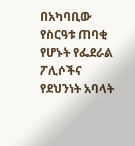በአካባቢው የስርዓቱ ጠባቂ የሆኑት የፌደራል ፖሊሶችና የደህንነት አባላት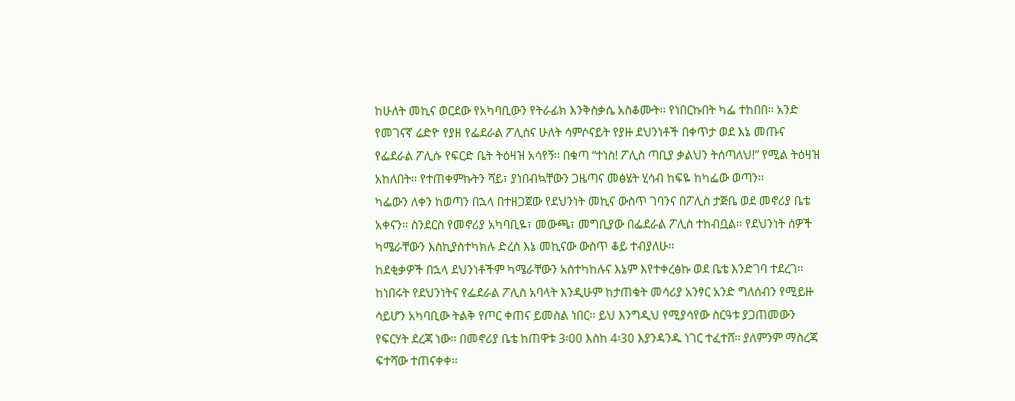ከሁለት መኪና ወርደው የአካባቢውን የትራፊክ እንቅስቃሴ አስቆሙት፡፡ የነበርኩበት ካፌ ተከበበ፡፡ አንድ የመገናኛ ሬድዮ የያዘ የፌደራል ፖሊስና ሁለት ሳምሶናይት የያዙ ደህንነቶች በቀጥታ ወደ እኔ መጡና የፌደራል ፖሊሱ የፍርድ ቤት ትዕዛዝ አሳየኝ፡፡ በቁጣ “ተነስ! ፖሊስ ጣቢያ ቃልህን ትሰጣለህ!” የሚል ትዕዛዝ አከለበት፡፡ የተጠቀምኩትን ሻይ፣ ያነበብኳቸውን ጋዜጣና መፅሄት ሂሳብ ከፍዬ ከካፌው ወጣን፡፡
ካፌውን ለቀን ከወጣን በኋላ በተዘጋጀው የደህንነት መኪና ውስጥ ገባንና በፖሊስ ታጅቤ ወደ መኖሪያ ቤቴ አቀናን፡፡ ስንደርስ የመኖሪያ አካባቢዬ፣ መውጫ፣ መግቢያው በፌደራል ፖሊስ ተከብቧል፡፡ የደህንነት ሰዎች ካሜራቸውን እስኪያስተካክሉ ድረስ እኔ መኪናው ውስጥ ቆይ ተብያለሁ፡፡
ከደቂቃዎች በኋላ ደህንነቶችም ካሜራቸውን አስተካከሉና እኔም እየተቀረፅኩ ወደ ቤቴ እንድገባ ተደረገ፡፡ ከነበሩት የደህንነትና የፌደራል ፖሊስ አባላት እንዲሁም ከታጠቁት መሳሪያ አንፃር አንድ ግለሰብን የሚይዙ ሳይሆን አካባቢው ትልቅ የጦር ቀጠና ይመስል ነበር፡፡ ይህ እንግዲህ የሚያሳየው ስርዓቱ ያጋጠመውን የፍርሃት ደረጃ ነው፡፡ በመኖሪያ ቤቴ ከጠዋቱ 3፡00 እስከ 4፡30 እያንዳንዱ ነገር ተፈተሸ፡፡ ያለምንም ማስረጃ ፍተሻው ተጠናቀቀ፡፡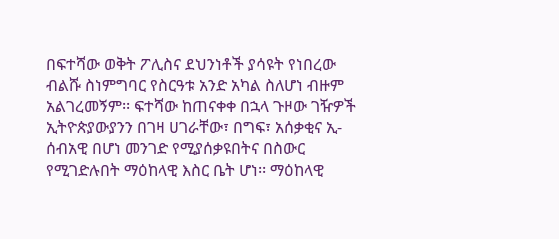በፍተሻው ወቅት ፖሊስና ደህንነቶች ያሳዩት የነበረው ብልሹ ስነምግባር የስርዓቱ አንድ አካል ስለሆነ ብዙም አልገረመኝም፡፡ ፍተሻው ከጠናቀቀ በኋላ ጉዞው ገዥዎች ኢትዮጵያውያንን በገዛ ሀገራቸው፣ በግፍ፣ አሰቃቂና ኢ-ሰብአዊ በሆነ መንገድ የሚያሰቃዩበትና በስውር የሚገድሉበት ማዕከላዊ እስር ቤት ሆነ፡፡ ማዕከላዊ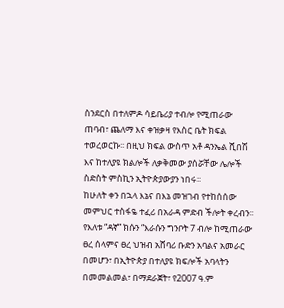ስንደርስ በተለምዶ ሳይቤሪያ ተብሎ የሚጠራው ጠባብ፣ ጨለማ እና ቀዝቃዛ የእስር ቤት ክፍል ተወረወርኩ፡፡ በዚህ ክፍል ውስጥ አቶ ዳንኤል ሺበሽ እና ከተለያዩ ክልሎች ለቃቅመው ያሰሯቸው ሌሎች ስድስት ምስኪን ኢትዮጵያውያን ነበሩ፡፡
ከሁለት ቀን በኋላ እኔና በእኔ መዝገብ የተከሰሰው መምህር ተስፋዬ ተፈሪ በአራዳ ምድብ ችሎት ቀረብን፡፡ የእለቱ “ዳኛ” ክሱን “እራሱን ግንቦት 7 ብሎ ከሚጠራው ፀረ ሰላምና ፀረ ህዝብ አሸባሪ ቡድን አባልና አመራር በመሆን፣ በኢትዮጵያ በተለያዩ ክፍሎች አባላትን በመመልመል፣ በማደራጀት፣ የ2007 ዓ.ም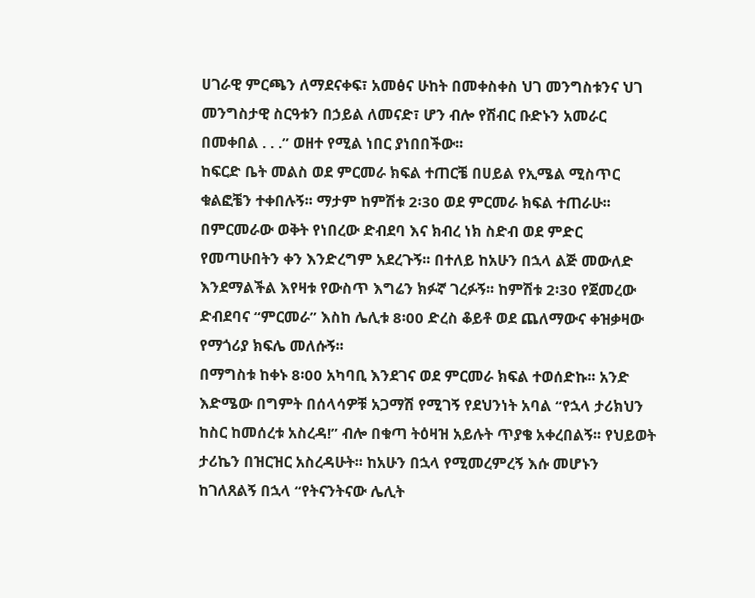ሀገራዊ ምርጫን ለማደናቀፍ፣ አመፅና ሁከት በመቀስቀስ ህገ መንግስቱንና ህገ መንግስታዊ ስርዓቱን በኃይል ለመናድ፣ ሆን ብሎ የሽብር ቡድኑን አመራር በመቀበል . . .” ወዘተ የሚል ነበር ያነበበችው፡፡
ከፍርድ ቤት መልስ ወደ ምርመራ ክፍል ተጠርቼ በሀይል የኢሜል ሚስጥር ቁልፎቼን ተቀበሉኝ፡፡ ማታም ከምሽቱ 2፡30 ወደ ምርመራ ክፍል ተጠራሁ፡፡ በምርመራው ወቅት የነበረው ድብደባ እና ክብረ ነክ ስድብ ወደ ምድር የመጣሁበትን ቀን እንድረግም አደረጉኝ፡፡ በተለይ ከአሁን በኋላ ልጅ መውለድ እንደማልችል እየዛቱ የውስጥ እግሬን ክፉኛ ገረፉኝ፡፡ ከምሽቱ 2፡30 የጀመረው ድብደባና “ምርመራ” እስከ ሌሊቱ 8፡00 ድረስ ቆይቶ ወደ ጨለማውና ቀዝቃዛው የማጎሪያ ክፍሌ መለሱኝ፡፡
በማግስቱ ከቀኑ 8፡00 አካባቢ እንደገና ወደ ምርመራ ክፍል ተወሰድኩ፡፡ አንድ እድሜው በግምት በሰላሳዎቹ አጋማሽ የሚገኝ የደህንነት አባል “የኋላ ታሪክህን ከስር ከመሰረቱ አስረዳ!” ብሎ በቁጣ ትዕዛዝ አይሉት ጥያቄ አቀረበልኝ፡፡ የህይወት ታሪኬን በዝርዝር አስረዳሁት፡፡ ከአሁን በኋላ የሚመረምረኝ እሱ መሆኑን ከገለጸልኝ በኋላ “የትናንትናው ሌሊት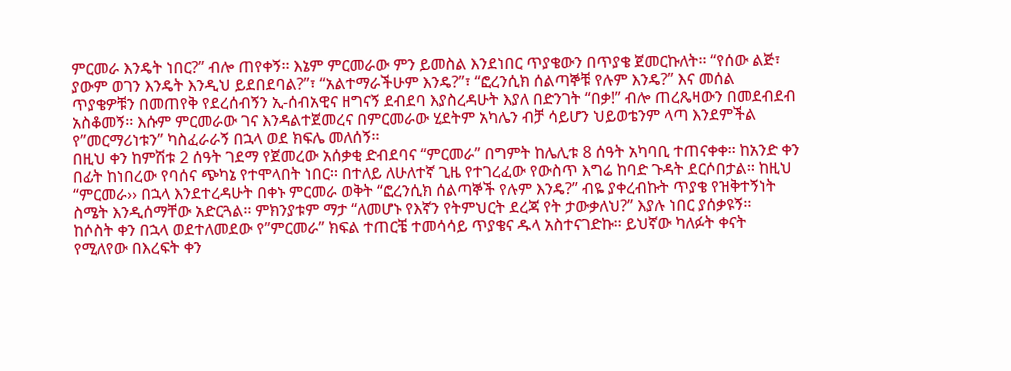ምርመራ እንዴት ነበር?” ብሎ ጠየቀኝ፡፡ እኔም ምርመራው ምን ይመስል እንደነበር ጥያቄውን በጥያቄ ጀመርኩለት፡፡ “የሰው ልጅ፣ ያውም ወገን እንዴት እንዲህ ይደበደባል?”፣ “አልተማራችሁም እንዴ?”፣ “ፎረንሲክ ሰልጣኞቹ የሉም እንዴ?” እና መሰል ጥያቄዎቹን በመጠየቅ የደረሰብኝን ኢ-ሰብአዊና ዘግናኝ ደብደባ እያስረዳሁት እያለ በድንገት “በቃ!” ብሎ ጠረጼዛውን በመደብደብ አስቆመኝ፡፡ እሱም ምርመራው ገና እንዳልተጀመረና በምርመራው ሂደትም አካሌን ብቻ ሳይሆን ህይወቴንም ላጣ እንደምችል የ”መርማሪነቱን” ካስፈራራኝ በኋላ ወደ ክፍሌ መለሰኝ፡፡
በዚህ ቀን ከምሽቱ 2 ሰዓት ገደማ የጀመረው አሰቃቂ ድብደባና “ምርመራ” በግምት ከሌሊቱ 8 ሰዓት አካባቢ ተጠናቀቀ፡፡ ከአንድ ቀን በፊት ከነበረው የባሰና ጭካኔ የተሞላበት ነበር፡፡ በተለይ ለሁለተኛ ጊዜ የተገረፈው የውስጥ እግሬ ከባድ ጉዳት ደርሶበታል፡፡ ከዚህ “ምርመራ›› በኋላ እንደተረዳሁት በቀኑ ምርመራ ወቅት “ፎረንሲክ ሰልጣኞች የሉም እንዴ?” ብዬ ያቀረብኩት ጥያቄ የዝቅተኝነት ስሜት እንዲሰማቸው አድርጓል፡፡ ምክንያቱም ማታ “ለመሆኑ የእኛን የትምህርት ደረጃ የት ታውቃለህ?” እያሉ ነበር ያሰቃዩኝ፡፡
ከሶስት ቀን በኋላ ወደተለመደው የ”ምርመራ” ክፍል ተጠርቼ ተመሳሳይ ጥያቄና ዱላ አስተናገድኩ፡፡ ይህኛው ካለፉት ቀናት የሚለየው በእረፍት ቀን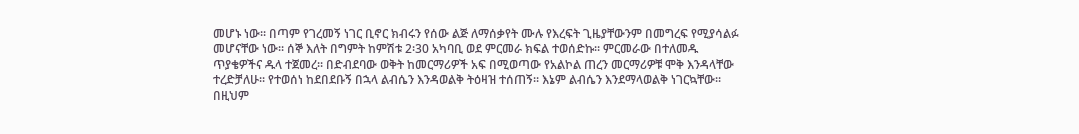መሆኑ ነው፡፡ በጣም የገረመኝ ነገር ቢኖር ክብሩን የሰው ልጅ ለማሰቃየት ሙሉ የእረፍት ጊዜያቸውንም በመግረፍ የሚያሳልፉ መሆናቸው ነው፡፡ ሰኞ እለት በግምት ከምሽቱ 2፡30 አካባቢ ወደ ምርመራ ክፍል ተወሰድኩ፡፡ ምርመራው በተለመዱ ጥያቄዎችና ዱላ ተጀመረ፡፡ በድብደባው ወቅት ከመርማሪዎች አፍ በሚወጣው የአልኮል ጠረን መርማሪዎቹ ሞቅ እንዳላቸው ተረድቻለሁ፡፡ የተወሰነ ከደበደቡኝ በኋላ ልብሴን እንዳወልቅ ትዕዛዝ ተሰጠኝ፡፡ እኔም ልብሴን እንደማላወልቅ ነገርኳቸው፡፡ በዚህም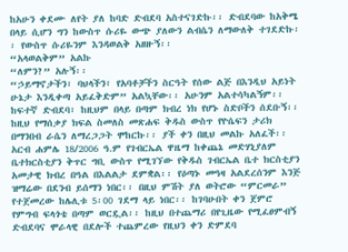ከአሁን ቀደሙ ለየት ያለ ከባድ ድብደባ አስተናገድኩ፡፡ ድብደባው ከአቅሜ በላይ ሲሆን ግን ከውስጥ ሱሪዬ ውጭ ያለውን ልብሴን ለማውለቅ ተገደድኩ፡፡ የውስጥ ሱሪዬንም እንዳወልቅ አዘዙኝ፡፡
“አላወልቅም” አልኩ
“ለምን?” አሉኝ፡፡
“ኃይማኖታችን፣ ባህላችን፣ የአባቶቻችን ስርዓት የሰው ልጅ በእንዲህ አይነት ሁኔታ እንዲቀጣ አይፈቅድም” አልኳቸው፡፡ አሁንም አልተሳካልኝም፡፡ ከፍተኛ ድብደባ፣ ከዚህም በላይ በጣም ክብረ ነክ የሆኑ ስድቦችን ሰደቡኝ፡፡ ከዚህ የማሰቃያ ክፍል ስመለስ መጽሐፍ ቅዱስ ውስጥ የዮሴፍን ታሪክ በማንበብ ራሴን ለማረጋጋት ሞከርኩ፡፡ ያች ቀን በዚህ መልኩ አለፈች፡፡
አርብ ሐምሌ 18/2006 ዓ.ም የገብርኤል ዋዜማ ከቀጨኔ መድሃኒያለም ቤተክርስቲያን ቅጥር ግቢ ውስጥ የሚገኘው የቅዱስ ገብርኤል ቤተ ክርስቲያን አመታዊ ክብረ በዓል በእልልታ ደምቋል፡፡ የዕጣኑ መዓዛ አልደረሰንም እንጅ ዝማሬው በደንብ ይሰማን ነበር፡፡ በዚህ ምሽት ያለ ወትሮው “ምርመራ” የተጀመረው ከሌሊቱ 5፡00 ገደማ ላይ ነበር፡፡ ከገባሁበት ቀን ጀምሮ የምግብ ፍላጎቴ በጣም ወርዷል፡፡ ከዚህ በተጨማሪ በየጊዜው የሚፈፀምብኝ ድብደባና ሞራላዊ በደሎች ተጨምረው የዚህን ቀን ድምደባ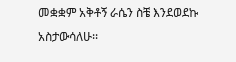መቋቋም አቅቶኝ ራሴን ስቼ እንደወደኩ አስታውሳለሁ፡፡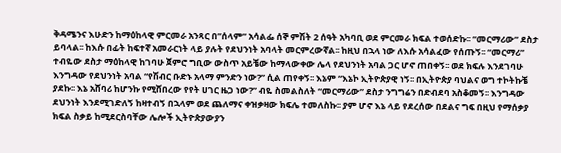ቅዳሜንና እሁድን ከማዕከላዊ ምርመራ አንጻር በ”ሰላም” አሳልፌ ሰኞ ምሽት 2 ሰዓት አካባቢ ወደ ምርመራ ክፍል ተወሰድኩ፡፡ “መርማሪው” ደስታ ይባላል፡፡ ከእሱ በፊት ከፍተኛ አመራርነት ላይ ያሉት የደህንነት አባላት መርምረውኛል፡፡ ከዚህ በኋላ ነው ለእሱ አሳልፈው የሰጡኝ፡፡ “መርማሪ” ተብዬው ደስታ ማዕከላዊ ከገባሁ ጀምሮ ግቢው ውስጥ አይቼው ከማላውቀው ሌላ የደህንነት አባል ጋር ሆኖ ጠበቀኝ፡፡ ወደ ክፍሉ እንደገባሁ እንግዳው የደህንነት አባል “የሽብር ቡድኑ አላማ ምንድን ነው?” ሲል ጠየቀኝ፡፡ እኔም “እኔኮ ኢትዮጵያዊ ነኝ፡፡ በኢትዮጵያ ባህልና ወግ ተኮትኩቼ ያደኩ፡፡ እኔ አሸባሪ ከሆንኩ የሚሸበረው የየት ሀገር ዜጋ ነው?” ብዬ ስመልስለት “መርማሪው” ደስታ ንግግሬን በድብደባ አስቆመኝ፡፡ እንግዳው ደህንነት እንደሚገድለኝ ከዛተብኝ በኋላም ወደ ጨለማና ቀዝቃዛው ክፍሌ ተመለስኩ፡፡ ያም ሆኖ እኔ ላይ የደረሰው በደልና ግፍ በዚህ የማሰቃያ ክፍል ስቃይ ከሚደርስባቸው ሌሎች ኢትዮጵያውያን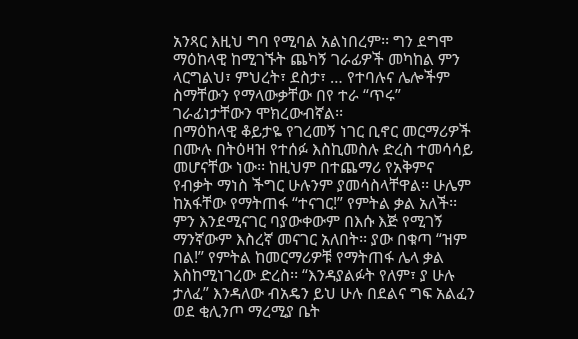አንጻር እዚህ ግባ የሚባል አልነበረም፡፡ ግን ደግሞ ማዕከላዊ ከሚገኙት ጨካኝ ገራፊዎች መካከል ምን ላርግልህ፣ ምህረት፣ ደስታ፣ … የተባሉና ሌሎችም ስማቸውን የማላውቃቸው በየ ተራ “ጥሩ” ገራፊነታቸውን ሞክረውብኛል፡፡
በማዕከላዊ ቆይታዬ የገረመኝ ነገር ቢኖር መርማሪዎች በሙሉ በትዕዛዝ የተሰፉ እስኪመስሉ ድረስ ተመሳሳይ መሆናቸው ነው፡፡ ከዚህም በተጨማሪ የአቅምና የብቃት ማነስ ችግር ሁሉንም ያመሳስላቸዋል፡፡ ሁሌም ከአፋቸው የማትጠፋ “ተናገር!” የምትል ቃል አለች፡፡ ምን እንደሚናገር ባያውቀውም በእሱ እጅ የሚገኝ ማንኛውም እስረኛ መናገር አለበት፡፡ ያው በቁጣ “ዝም በል!” የምትል ከመርማሪዎቹ የማትጠፋ ሌላ ቃል እስከሚነገረው ድረስ፡፡ “እንዳያልፉት የለም፣ ያ ሁሉ ታለፈ” እንዳለው ብአዴን ይህ ሁሉ በደልና ግፍ አልፈን ወደ ቂሊንጦ ማረሚያ ቤት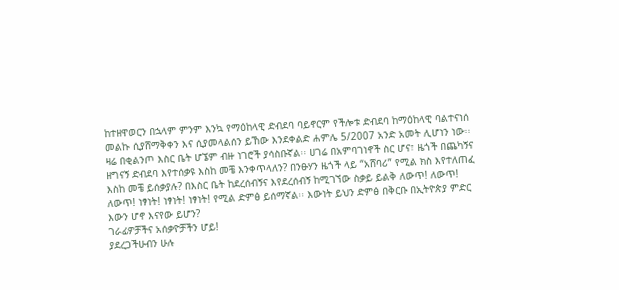ከተዘዋወርን በኋላም ምንም እንኳ የማዕከላዊ ድብደባ ባይኖርም የችሎቱ ድብደባ ከማዕከላዊ ባልተናነሰ መልኩ ሲያሸማቅቀን እና ሲያመላልሰን ይኸው እንደቀልድ ሐምሌ 5/2007 አንድ አመት ሊሆነን ነው፡፡ ዛሬ በቂልንጦ እስር ቤት ሆኜም ብዙ ነገሮች ያሳስቡኛል፡፡ ሀገሬ በአምባገነኖች ስር ሆና፣ ዜጎች በጨካኝና ዘግናኝ ድብደባ እየተሰቃዩ እስከ መቼ እንቀጥላለን? በንፁሃን ዜጎች ላይ “አሸባሪ” የሚል ክስ እየተለጠፈ እስከ መቼ ይሰቃያሉ? በእስር ቤት ከደረሰብኝና እየደረሰብኝ ከሚገኘው ስቃይ ይልቅ ለውጥ! ለውጥ! ለውጥ! ነፃነት! ነፃነት! ነፃነት! የሚል ድምፅ ይሰማኛል፡፡ እውነት ይህን ድምፅ በቅርቡ በኢትዮጵያ ምድር እውን ሆኖ እናየው ይሆን?
ገራፊዎቻችና አሰቃዮቻችን ሆይ!
ያደረጋችሁብን ሁሉ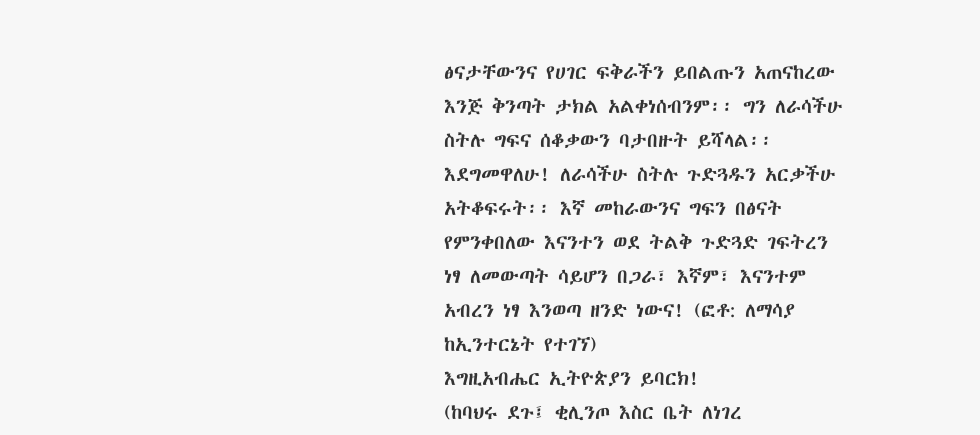ፅናታቸውንና የሀገር ፍቅራችን ይበልጡን አጠናከረው እንጅ ቅንጣት ታክል አልቀነሰብንም፡፡ ግን ለራሳችሁ ስትሉ ግፍና ሰቆቃውን ባታበዙት ይሻላል፡፡ እደግመዋለሁ! ለራሳችሁ ስትሉ ጉድጓዱን አርቃችሁ አትቆፍሩት፡፡ እኛ መከራውንና ግፍን በፅናት የምንቀበለው እናንተን ወደ ትልቅ ጉድጓድ ገፍትረን ነፃ ለመውጣት ሳይሆን በጋራ፣ እኛም፣ እናንተም አብረን ነፃ እንወጣ ዘንድ ነውና! (ፎቶ: ለማሳያ ከኢንተርኔት የተገኘ)
እግዚአብሔር ኢትዮጵያን ይባርክ!
(ከባህሩ ደጉ፤ ቂሊንጦ እስር ቤት ለነገረ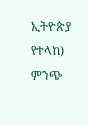ኢትዮጵያ የተላከ)
ምንጭ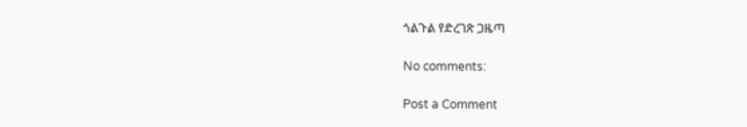ጎልጉል የድረገጽ ጋዜጣ

No comments:

Post a Comment